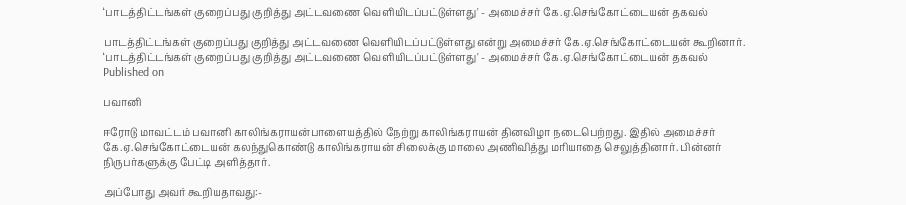‘பாடத்திட்டங்கள் குறைப்பது குறித்து அட்டவணை வெளியிடப்பட்டுள்ளது' - அமைச்சர் கே.ஏ.செங்கோட்டையன் தகவல்

பாடத்திட்டங்கள் குறைப்பது குறித்து அட்டவணை வெளியிடப்பட்டுள்ளது என்று அமைச்சர் கே.ஏ.செங்கோட்டையன் கூறினார்.
‘பாடத்திட்டங்கள் குறைப்பது குறித்து அட்டவணை வெளியிடப்பட்டுள்ளது' - அமைச்சர் கே.ஏ.செங்கோட்டையன் தகவல்
Published on

பவானி

ஈரோடு மாவட்டம் பவானி காலிங்கராயன்பாளையத்தில் நேற்று காலிங்கராயன் தினவிழா நடைபெற்றது. இதில் அமைச்சர் கே.ஏ.செங்கோட்டையன் கலந்துகொண்டு காலிங்கராயன் சிலைக்கு மாலை அணிவித்து மரியாதை செலுத்தினார். பின்னர் நிருபர்களுக்கு பேட்டி அளித்தார்.

அப்போது அவர் கூறியதாவது:-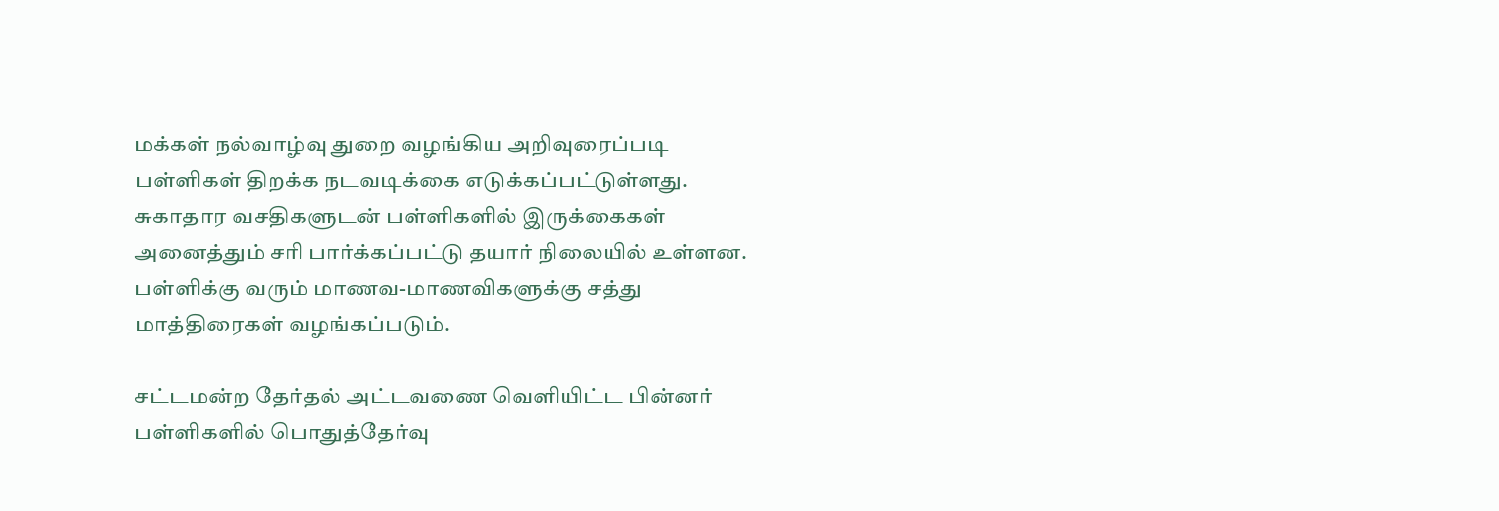மக்கள் நல்வாழ்வு துறை வழங்கிய அறிவுரைப்படி பள்ளிகள் திறக்க நடவடிக்கை எடுக்கப்பட்டுள்ளது. சுகாதார வசதிகளுடன் பள்ளிகளில் இருக்கைகள் அனைத்தும் சரி பார்க்கப்பட்டு தயார் நிலையில் உள்ளன. பள்ளிக்கு வரும் மாணவ-மாணவிகளுக்கு சத்து மாத்திரைகள் வழங்கப்படும்.

சட்டமன்ற தேர்தல் அட்டவணை வெளியிட்ட பின்னர் பள்ளிகளில் பொதுத்தேர்வு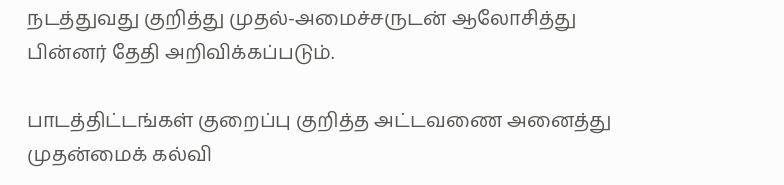நடத்துவது குறித்து முதல்-அமைச்சருடன் ஆலோசித்து பின்னர் தேதி அறிவிக்கப்படும்.

பாடத்திட்டங்கள் குறைப்பு குறித்த அட்டவணை அனைத்து முதன்மைக் கல்வி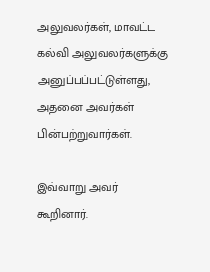அலுவலர்கள், மாவட்ட கல்வி அலுவலர்களுக்கு அனுப்பப்பட்டுள்ளது, அதனை அவர்கள் பின்பற்றுவார்கள்.

இவ்வாறு அவர் கூறினார்.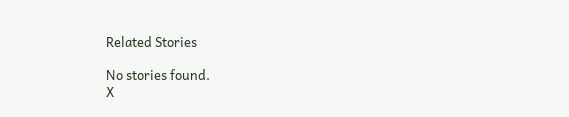Related Stories

No stories found.
X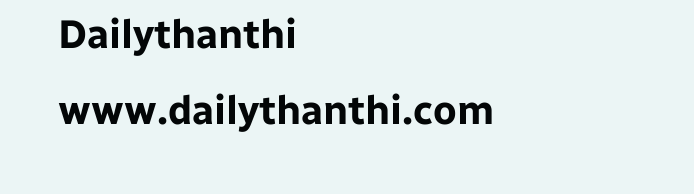Dailythanthi
www.dailythanthi.com